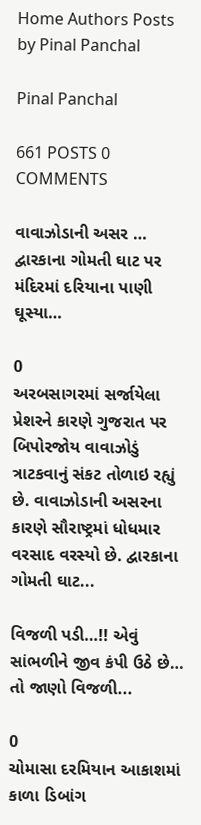Home Authors Posts by Pinal Panchal

Pinal Panchal

661 POSTS 0 COMMENTS

વાવાઝોડાની અસર … દ્વારકાના ગોમતી ઘાટ પર મંદિરમાં દરિયાના પાણી ઘૂસ્યા…

0
અરબસાગરમાં સર્જાયેલા પ્રેશરને કારણે ગુજરાત પર બિપોરજોય વાવાઝોડું ત્રાટકવાનું સંકટ તોળાઇ રહ્યું છે. વાવાઝોડાની અસરના કારણે સૌરાષ્ટ્રમાં ધોધમાર વરસાદ વરસ્યો છે. દ્વારકાના ગોમતી ઘાટ...

વિજળી પડી…!! એવું સાંભળીને જીવ કંપી ઉઠે છે… તો જાણો વિજળી...

0
ચોમાસા દરમિયાન આકાશમાં કાળા ડિબાંગ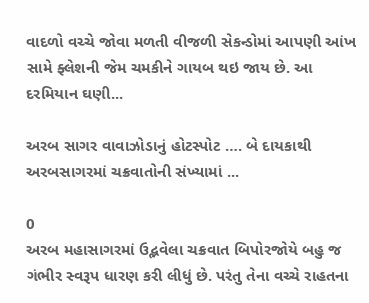વાદળો વચ્ચે જોવા મળતી વીજળી સેકન્ડોમાં આપણી આંખ સામે ફ્લેશની જેમ ચમકીને ગાયબ થઇ જાય છે. આ દરમિયાન ઘણી...

અરબ સાગર વાવાઝોડાનું હોટસ્પોટ …. બે દાયકાથી અરબસાગરમાં ચક્રવાતોની સંખ્યામાં ...

0
અરબ મહાસાગરમાં ઉદ્ભવેલા ચક્રવાત બિપોરજોયે બહુ જ ગંભીર સ્વરૂપ ધારણ કરી લીધું છે. પરંતુ તેના વચ્ચે રાહતના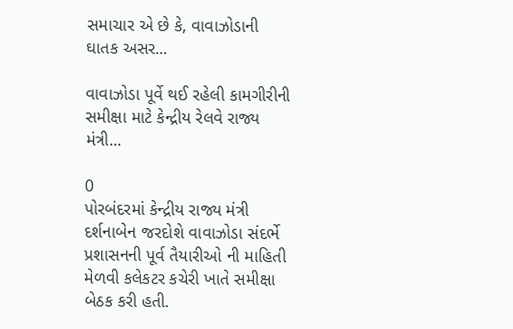સમાચાર એ છે કે, વાવાઝોડાની ઘાતક અસર...

વાવાઝોડા પૂર્વે થઈ રહેલી કામગીરીની સમીક્ષા માટે કેન્દ્રીય રેલવે રાજ્ય મંત્રી...

0
પોરબંદરમાં કેન્દ્રીય રાજ્ય મંત્રી દર્શનાબેન જરદોશે વાવાઝોડા સંદર્ભે પ્રશાસનની પૂર્વ તૈયારીઓ ની માહિતી મેળવી કલેકટર કચેરી ખાતે સમીક્ષા બેઠક કરી હતી.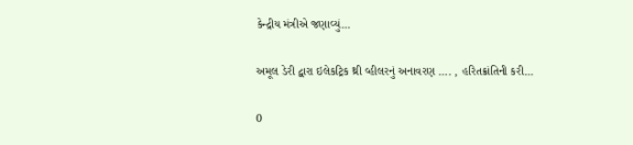કેન્દ્રીય મંત્રીએ જણાવ્યું...

અમૂલ ડેરી દ્વારા ઇલેકટ્રિક થ્રી વ્હીલરનું અનાવરણ …. , હરિતક્રાંતિની કરી...

0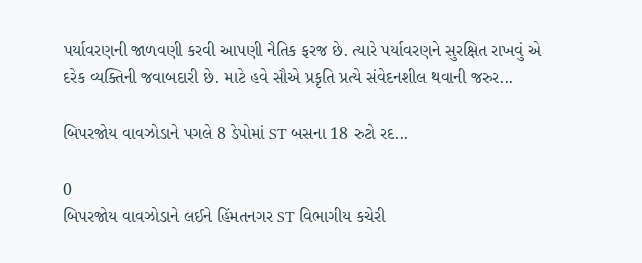પર્યાવરણની જાળવણી કરવી આપણી નૈતિક ફરજ છે. ત્યારે પર્યાવરણને સુરક્ષિત રાખવું એ દરેક વ્યક્તિની જવાબદારી છે. માટે હવે સૌએ પ્રકૃતિ પ્રત્યે સંવેદનશીલ થવાની જરુર...

બિપરજોય વાવઝોડાને પગલે 8 ડેપોમાં ST બસના 18 રુટો રદ...

0
બિપરજોય વાવઝોડાને લઈને હિંમતનગર ST વિભાગીય કચેરી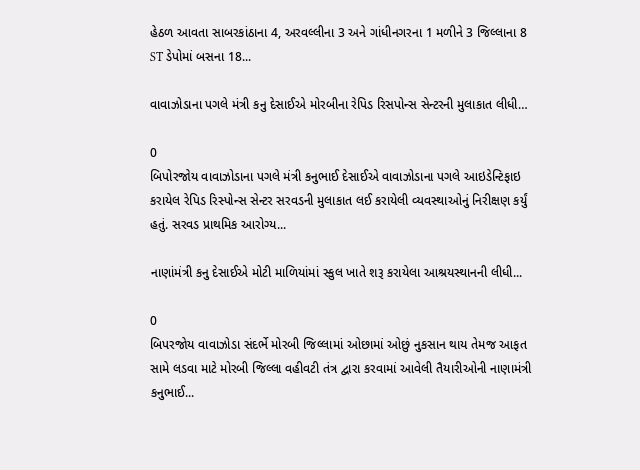હેઠળ આવતા સાબરકાંઠાના 4, અરવલ્લીના 3 અને ગાંધીનગરના 1 મળીને 3 જિલ્લાના 8  ST ડેપોમાં બસના 18...

વાવાઝોડાના પગલે મંત્રી કનુ દેસાઈએ મોરબીના રેપિડ રિસપોન્સ સેન્ટરની મુલાકાત લીધી…

0
બિપોરજોય વાવાઝોડાના પગલે મંત્રી કનુભાઈ દેસાઈએ વાવાઝોડાના પગલે આઇડેન્ટિફાઇ કરાયેલ રેપિડ રિસ્પોન્સ સેન્ટર સરવડની મુલાકાત લઈ કરાયેલી વ્યવસ્થાઓનું નિરીક્ષણ કર્યું હતું. સરવડ પ્રાથમિક આરોગ્ય...

નાણાંમંત્રી કનુ દેસાઈએ મોટી માળિયાંમાં સ્કુલ ખાતે શરૂ કરાયેલા આશ્રયસ્થાનની લીધી...

0
બિપરજોય વાવાઝોડા સંદર્ભે મોરબી જિલ્લામાં ઓછામાં ઓછું નુકસાન થાય તેમજ આફત સામે લડવા માટે મોરબી જિલ્લા વહીવટી તંત્ર દ્વારા કરવામાં આવેલી તૈયારીઓની નાણામંત્રી કનુભાઈ...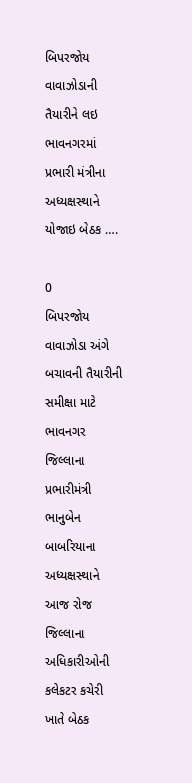બિપરજોય વાવાઝોડાની તૈયારીને લઇ ભાવનગરમાં પ્રભારી મંત્રીના અધ્યક્ષસ્થાને યોજાઇ બેઠક ….

0
બિપરજોય વાવાઝોડા અંગે બચાવની તૈયારીની સમીક્ષા માટે ભાવનગર જિલ્લાના પ્રભારીમંત્રી ભાનુબેન બાબરિયાના અધ્યક્ષસ્થાને આજ રોજ જિલ્લાના અધિકારીઓની કલેકટર કચેરી ખાતે બેઠક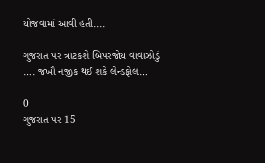યોજવામાં આવી હતી....

ગુજરાત પર ત્રાટકશે બિપરજોય વાવાઝોડું …. જખૌ નજીક થઈ શકે લેન્ડફોલ…

0
ગુજરાત પર 15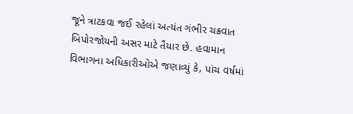જૂને ત્રાટકવા જઈ રહેલાં અત્યંત ગંભીર ચક્રવાત બિપોરજોયની અસર માટે તૈયાર છે. હવામાન વિભાગના અધિકારીઓએ જણાવ્યું કે, પાંચ વર્ષમાં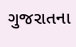ગુજરાતના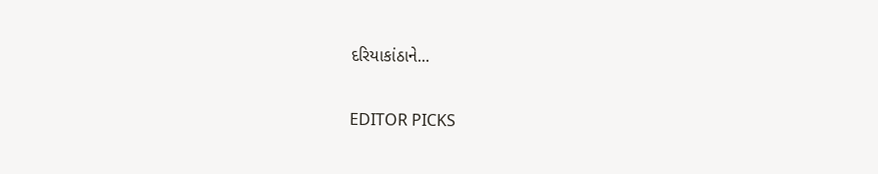દરિયાકાંઠાને...

EDITOR PICKS